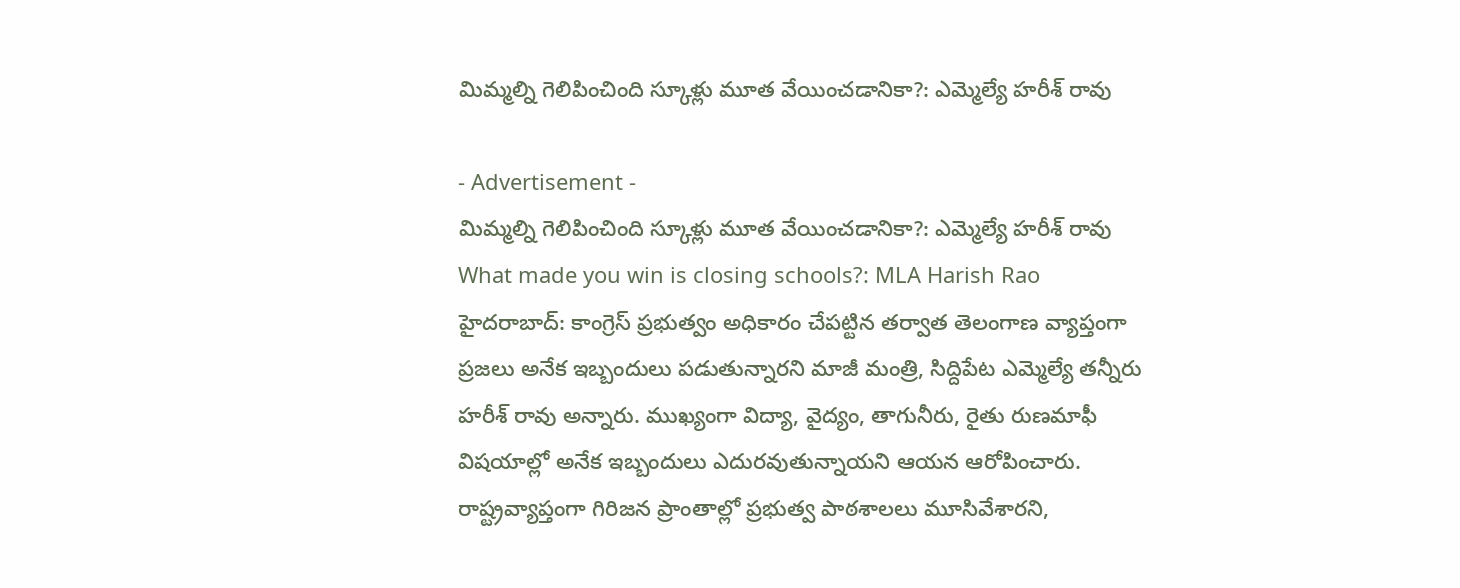మిమ్మల్ని గెలిపించింది స్కూళ్లు మూత వేయించడానికా?: ఎమ్మెల్యే హరీశ్ రావు

- Advertisement -
మిమ్మల్ని గెలిపించింది స్కూళ్లు మూత వేయించడానికా?: ఎమ్మెల్యే హరీశ్ రావు
What made you win is closing schools?: MLA Harish Rao
హైదరాబాద్: కాంగ్రెస్ ప్రభుత్వం అధికారం చేపట్టిన తర్వాత తెలంగాణ వ్యాప్తంగా ప్రజలు అనేక ఇబ్బందులు పడుతున్నారని మాజీ మంత్రి, సిద్దిపేట ఎమ్మెల్యే తన్నీరు హరీశ్ రావు అన్నారు. ముఖ్యంగా విద్యా, వైద్యం, తాగునీరు, రైతు రుణమాఫీ విషయాల్లో అనేక ఇబ్బందులు ఎదురవుతున్నాయని ఆయన ఆరోపించారు. రాష్ట్రవ్యాప్తంగా గిరిజన ప్రాంతాల్లో ప్రభుత్వ పాఠశాలలు మూసివేశారని,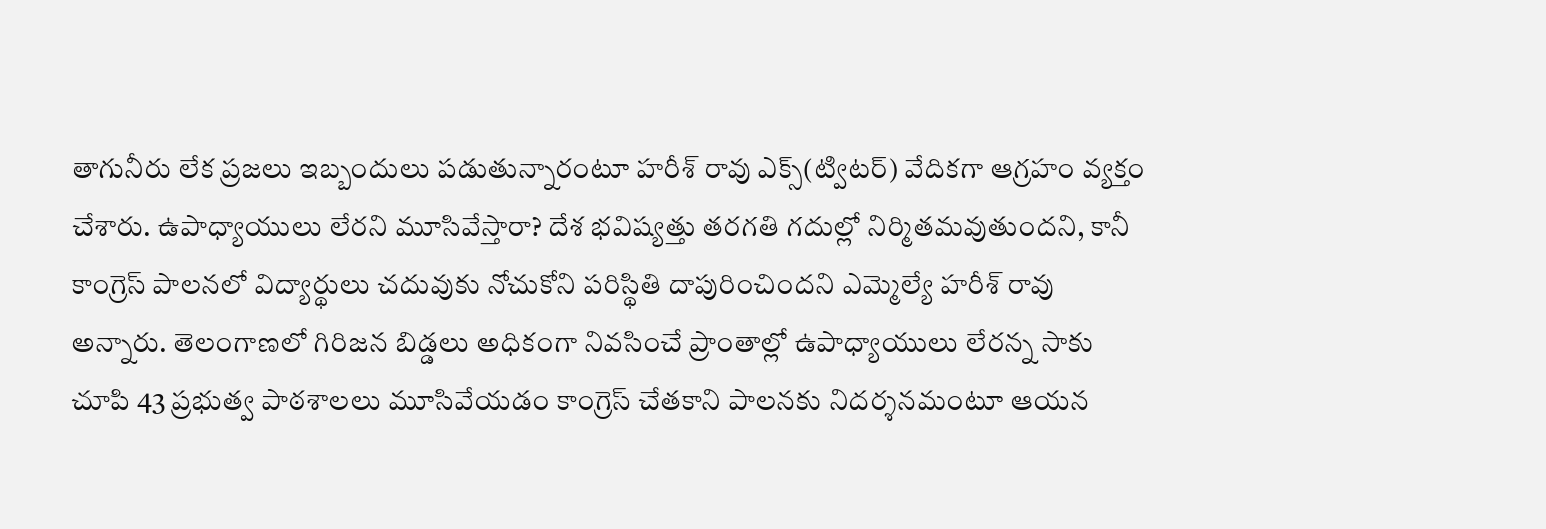తాగునీరు లేక ప్రజలు ఇబ్బందులు పడుతున్నారంటూ హరీశ్ రావు ఎక్స్(ట్విటర్) వేదికగా ఆగ్రహం వ్యక్తం చేశారు. ఉపాధ్యాయులు లేరని మూసివేస్తారా? దేశ భవిష్యత్తు తరగతి గదుల్లో నిర్మితమవుతుందని, కానీ కాంగ్రెస్ పాలనలో విద్యార్థులు చదువుకు నోచుకోని పరిస్థితి దాపురించిందని ఎమ్మెల్యే హరీశ్ రావు అన్నారు. తెలంగాణలో గిరిజన బిడ్డలు అధికంగా నివసించే ప్రాంతాల్లో ఉపాధ్యాయులు లేరన్న సాకు చూపి 43 ప్రభుత్వ పాఠశాలలు మూసివేయడం కాంగ్రెస్ చేతకాని పాలనకు నిదర్శనమంటూ ఆయన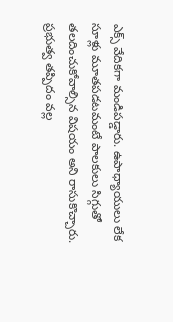ఎక్స్ వేదికగా మండిపడ్డారు. ఉపాధ్యాయులు లేక సూళ్లు మూతపడటమంటే పాలకులు సిగ్గుతో తలదించుకోవాల్సిన విషయం అని రాసుకొచ్చారు. ప్రభుత్వ తప్పిదం వల్ల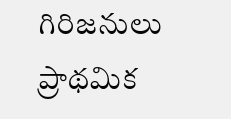గిరిజనులు ప్రాథమిక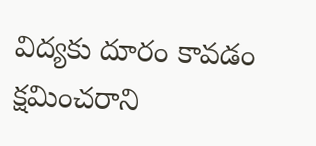విద్యకు దూరం కావడం క్షమించరాని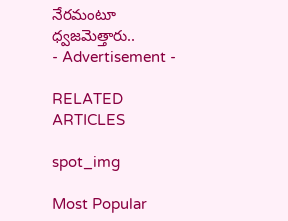నేరమంటూ ధ్వజమెత్తారు..
- Advertisement -

RELATED ARTICLES

spot_img

Most Popular